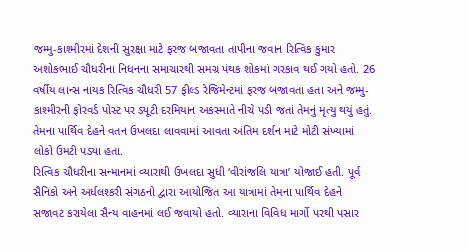જમ્મુ-કાશ્મીરમાં દેશની સુરક્ષા માટે ફરજ બજાવતા તાપીના જવાન રિત્વિક કુમાર અશોકભાઈ ચૌધરીના નિધનના સમાચારથી સમગ્ર પંથક શોકમાં ગરકાવ થઈ ગયો હતો. 26 વર્ષીય લાન્સ નાયક રિત્વિક ચૌધરી 57 ફીલ્ડ રેજિમેન્ટમાં ફરજ બજાવતા હતા અને જમ્મુ-કાશ્મીરની ફોરવર્ડ પોસ્ટ પર ડ્યૂટી દરમિયાન અકસ્માતે નીચે પડી જતાં તેમનું મૃત્યુ થયું હતું. તેમના પાર્થિવ દેહને વતન ઉખલદા લાવવામાં આવતા અંતિમ દર્શન માટે મોટી સંખ્યામાં લોકો ઉમટી પડ્યા હતા.
રિત્વિક ચૌધરીના સન્માનમાં વ્યારાથી ઉખલદા સુધી ‘વીરાંજલિ યાત્રા’ યોજાઈ હતી. પૂર્વ સૈનિકો અને અર્ધલશ્કરી સંગઠનો દ્વારા આયોજિત આ યાત્રામાં તેમના પાર્થિવ દેહને સજાવટ કરાયેલા સૈન્ય વાહનમાં લઈ જવાયો હતો. વ્યારાના વિવિધ માર્ગો પરથી પસાર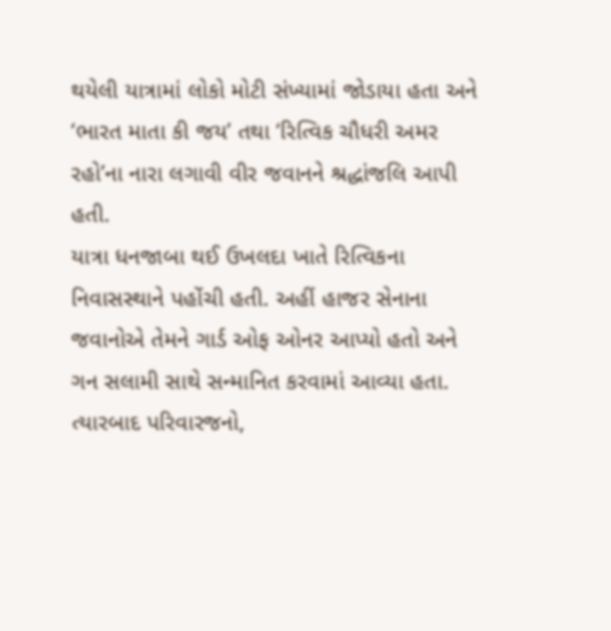થયેલી યાત્રામાં લોકો મોટી સંખ્યામાં જોડાયા હતા અને ‘ભારત માતા કી જય’ તથા ‘રિત્વિક ચૌધરી અમર રહો’ના નારા લગાવી વીર જવાનને શ્રદ્ધાંજલિ આપી હતી.
યાત્રા ધનજાબા થઈ ઉખલદા ખાતે રિત્વિકના નિવાસસ્થાને પહોંચી હતી. અહીં હાજર સેનાના જવાનોએ તેમને ગાર્ડ ઓફ ઓનર આપ્યો હતો અને ગન સલામી સાથે સન્માનિત કરવામાં આવ્યા હતા. ત્યારબાદ પરિવારજનો,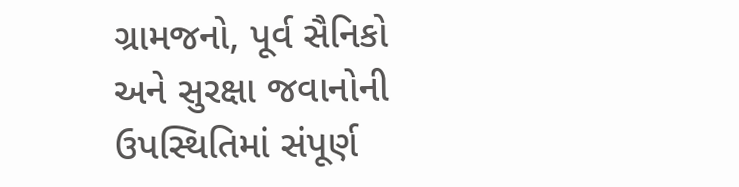ગ્રામજનો, પૂર્વ સૈનિકો અને સુરક્ષા જવાનોની ઉપસ્થિતિમાં સંપૂર્ણ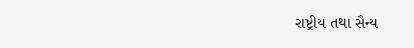રાષ્ટ્રીય તથા સૈન્ય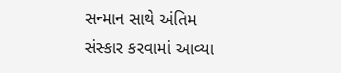સન્માન સાથે અંતિમ સંસ્કાર કરવામાં આવ્યા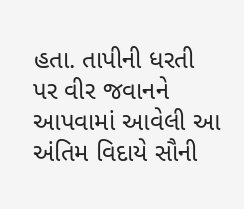હતા. તાપીની ધરતી પર વીર જવાનને આપવામાં આવેલી આ અંતિમ વિદાયે સૌની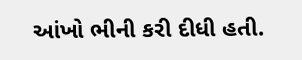આંખો ભીની કરી દીધી હતી.